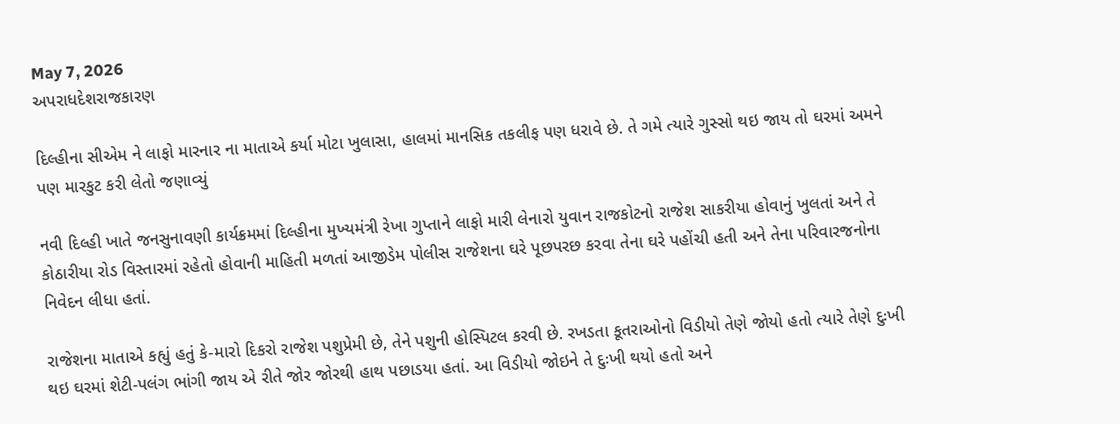May 7, 2026
અપરાધદેશરાજકારણ

દિલ્હીના સીએમ ને લાફો મારનાર ના માતાએ કર્યા મોટા ખુલાસા, હાલમાં માનસિક તકલીફ પણ ધરાવે છે. તે ગમે ત્‍યારે ગુસ્‍સો થઇ જાય તો ઘરમાં અમને પણ મારકુટ કરી લેતો જણાવ્યું

નવી દિલ્‍હી ખાતે જનસુનાવણી કાર્યક્રમમાં દિલ્‍હીના મુખ્‍યમંત્રી રેખા ગુપ્‍તાને લાફો મારી લેનારો યુવાન રાજકોટનો રાજેશ સાકરીયા હોવાનું ખુલતાં અને તે કોઠારીયા રોડ વિસ્‍તારમાં રહેતો હોવાની માહિતી મળતાં આજીડેમ પોલીસ રાજેશના ઘરે પૂછપરછ કરવા તેના ઘરે પહોંચી હતી અને તેના પરિવારજનોના નિવેદન લીધા હતાં.

રાજેશના માતાએ કહ્યું હતું કે-મારો દિકરો રાજેશ પશુપ્રેમી છે, તેને પશુની હોસ્‍પિટલ કરવી છે. રખડતા કૂતરાઓનો વિડીયો તેણે જોયો હતો ત્‍યારે તેણે દુઃખી થઇ ઘરમાં શેટી-પલંગ ભાંગી જાય એ રીતે જોર જોરથી હાથ પછાડયા હતાં. આ વિડીયો જોઇને તે દુઃખી થયો હતો અને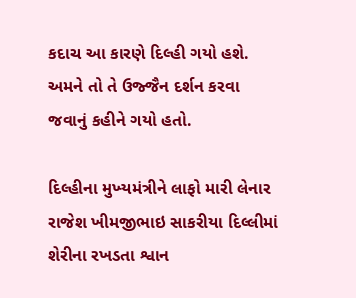કદાચ આ કારણે દિલ્‍હી ગયો હશે. અમને તો તે ઉજ્જૈન દર્શન કરવા જવાનું કહીને ગયો હતો.

દિલ્‍હીના મુખ્‍યમંત્રીને લાફો મારી લેનાર રાજેશ ખીમજીભાઇ સાકરીયા દિલ્લીમાં શેરીના રખડતા શ્વાન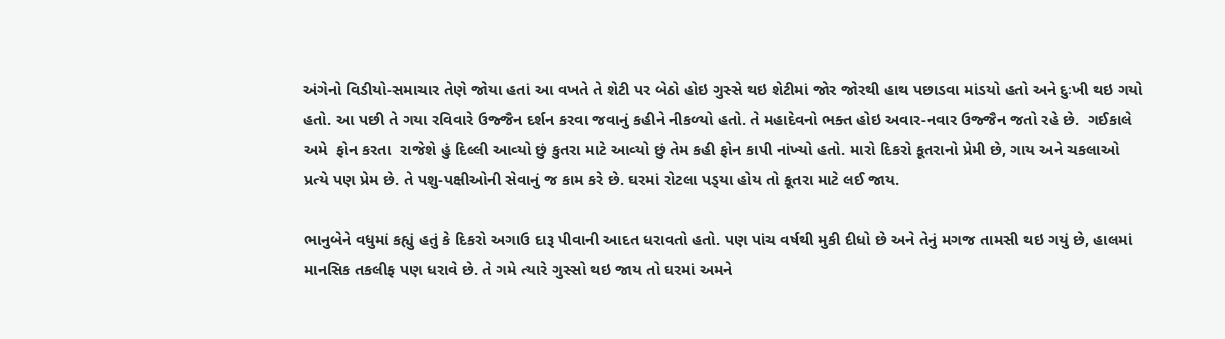અંગેનો વિડીયો-સમાચાર તેણે જોયા હતાં આ વખતે તે શેટી પર બેઠો હોઇ ગુસ્‍સે થઇ શેટીમાં જોર જોરથી હાથ પછાડવા માંડયો હતો અને દુઃખી થઇ ગયો હતો. આ પછી તે ગયા રવિવારે ઉજ્જૈન દર્શન કરવા જવાનું કહીને નીકળ્‍યો હતો. તે મહાદેવનો ભક્‍ત હોઇ અવાર-નવાર ઉજ્જૈન જતો રહે છે.  ગઈકાલે અમે  ફોન કરતા  રાજેશે હું દિલ્લી આવ્‍યો છું કુતરા માટે આવ્‍યો છું તેમ કહી ફોન કાપી નાંખ્‍યો હતો. મારો દિકરો કૂતરાનો પ્રેમી છે, ગાય અને ચકલાઓ પ્રત્‍યે પણ પ્રેમ છે. તે પશુ-પક્ષીઓની સેવાનું જ કામ કરે છે. ઘરમાં રોટલા પડ્‍યા હોય તો કૂતરા માટે લઈ જાય.

ભાનુબેને વધુમાં કહ્યું હતું કે દિકરો અગાઉ દારૂ પીવાની આદત ધરાવતો હતો. પણ પાંચ વર્ષથી મુકી દીધો છે અને તેનું મગજ તામસી થઇ ગયું છે, હાલમાં માનસિક તકલીફ પણ ધરાવે છે. તે ગમે ત્‍યારે ગુસ્‍સો થઇ જાય તો ઘરમાં અમને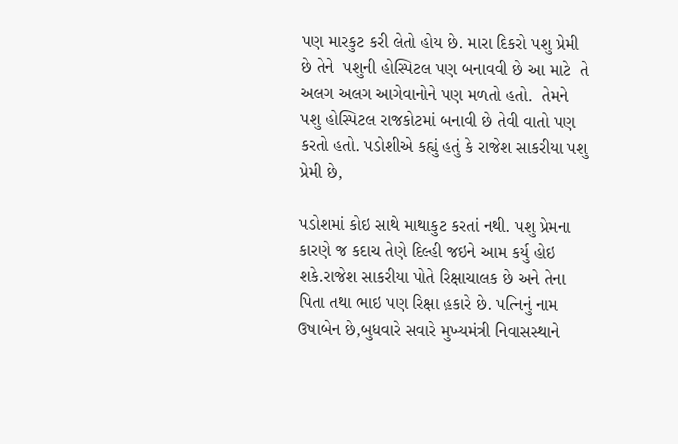પણ મારકુટ કરી લેતો હોય છે. મારા દિકરો પશુ પ્રેમી છે તેને  પશુની હોસ્‍પિટલ પણ બનાવવી છે આ માટે  તે અલગ અલગ આગેવાનોને પણ મળતો હતો.  તેમને પશુ હોસ્‍પિટલ રાજકોટમાં બનાવી છે તેવી વાતો પણ કરતો હતો. પડોશીએ કહ્યું હતું કે રાજેશ સાકરીયા પશુ પ્રેમી છે,

પડોશમાં કોઇ સાથે માથાકુટ કરતાં નથી. પશુ પ્રેમના કારણે જ કદાચ તેણે દિલ્‍હી જઇને આમ કર્યુ હોઇ શકે.રાજેશ સાકરીયા પોતે રિક્ષાચાલક છે અને તેના પિતા તથા ભાઇ પણ રિક્ષા હ઼કારે છે. પત્‍નિનું નામ ઉષાબેન છે,બુધવારે સવારે મુખ્‍યમંત્રી નિવાસસ્‍થાને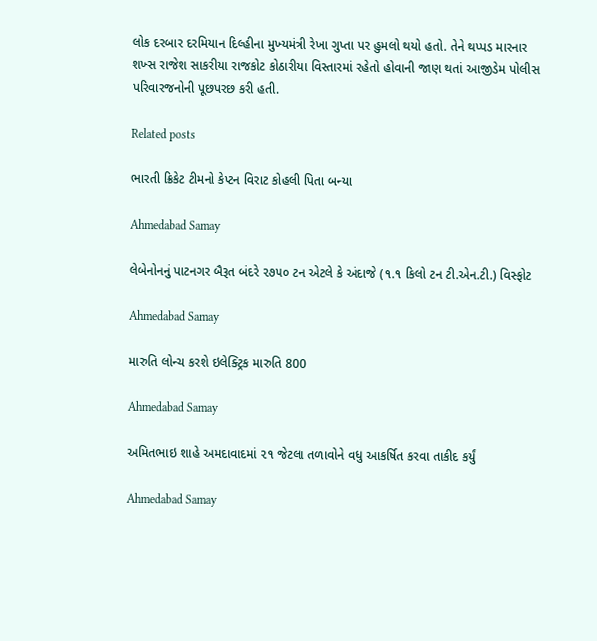લોક દરબાર દરમિયાન દિલ્‍હીના મુખ્‍યમંત્રી રેખા ગુપ્‍તા પર હુમલો થયો હતો. તેને થપ્‍પડ મારનાર શખ્‍સ રાજેશ સાકરીયા રાજકોટ કોઠારીયા વિસ્‍તારમાં રહેતો હોવાની જાણ થતાં આજીડેમ પોલીસ પરિવારજનોની પૂછપરછ કરી હતી.

Related posts

ભારતી ક્રિકેટ ટીમનો કેપ્ટન વિરાટ કોહલી પિતા બન્યા

Ahmedabad Samay

લેબેનોનનું પાટનગર બૈરૂત બંદરે ૨૭૫૦ ટન એટલે કે અંદાજે (૧.૧ કિલો ટન ટી.એન.ટી.) વિસ્ફોટ

Ahmedabad Samay

મારુતિ લોન્ચ કરશે ઇલેક્ટ્રિક મારુતિ 800

Ahmedabad Samay

અમિતભાઇ શાહે અમદાવાદમાં ૨૧ જેટલા તળાવોને વધુ આકર્ષિત કરવા તાકીદ કર્યું

Ahmedabad Samay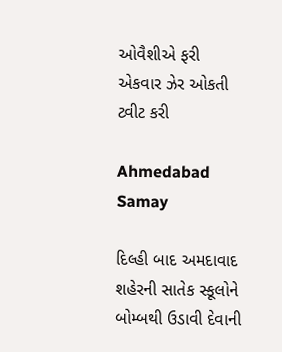ઓવૈશીએ ફરી એકવાર ઝેર ઓકતી ટ્વીટ કરી

Ahmedabad Samay

દિલ્‍હી બાદ અમદાવાદ શહેરની સાતેક સ્‍કૂલોને બોમ્‍બથી ઉડાવી દેવાની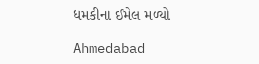ધમકીના ઈમેલ મળ્યો

Ahmedabad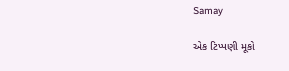Samay

એક ટિપ્પણી મૂકો